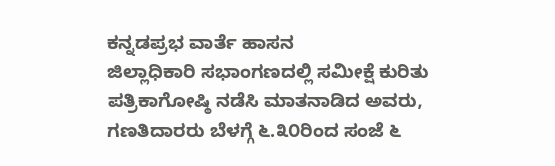ಕನ್ನಡಪ್ರಭ ವಾರ್ತೆ ಹಾಸನ
ಜಿಲ್ಲಾಧಿಕಾರಿ ಸಭಾಂಗಣದಲ್ಲಿ ಸಮೀಕ್ಷೆ ಕುರಿತು ಪತ್ರಿಕಾಗೋಷ್ಠಿ ನಡೆಸಿ ಮಾತನಾಡಿದ ಅವರು, ಗಣತಿದಾರರು ಬೆಳಗ್ಗೆ ೬.೩೦ರಿಂದ ಸಂಜೆ ೬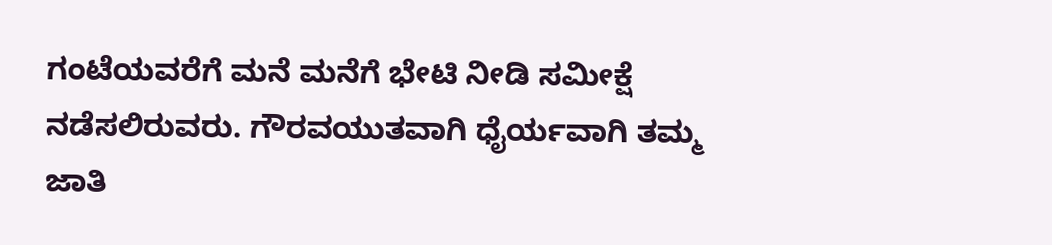ಗಂಟೆಯವರೆಗೆ ಮನೆ ಮನೆಗೆ ಭೇಟಿ ನೀಡಿ ಸಮೀಕ್ಷೆ ನಡೆಸಲಿರುವರು. ಗೌರವಯುತವಾಗಿ ಧೈರ್ಯವಾಗಿ ತಮ್ಮ ಜಾತಿ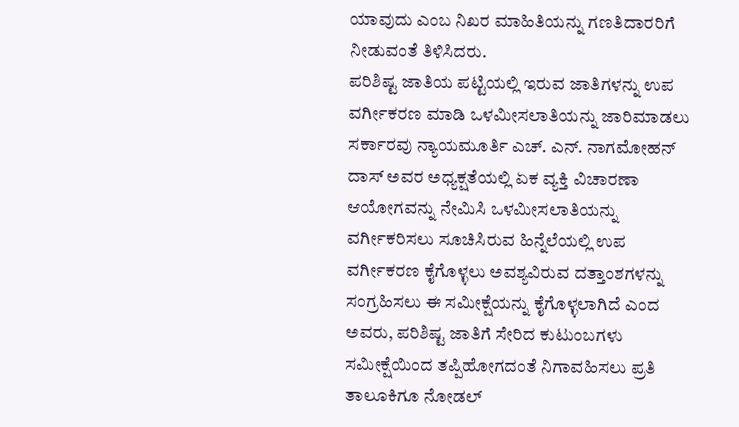ಯಾವುದು ಎಂಬ ನಿಖರ ಮಾಹಿತಿಯನ್ನು ಗಣತಿದಾರರಿಗೆ ನೀಡುವಂತೆ ತಿಳಿಸಿದರು.
ಪರಿಶಿಷ್ಟ ಜಾತಿಯ ಪಟ್ಟಿಯಲ್ಲಿ ಇರುವ ಜಾತಿಗಳನ್ನು ಉಪ ವರ್ಗೀಕರಣ ಮಾಡಿ ಒಳಮೀಸಲಾತಿಯನ್ನು ಜಾರಿಮಾಡಲು ಸರ್ಕಾರವು ನ್ಯಾಯಮೂರ್ತಿ ಎಚ್. ಎನ್. ನಾಗಮೋಹನ್ ದಾಸ್ ಅವರ ಅಧ್ಯಕ್ಷತೆಯಲ್ಲಿ ಏಕ ವ್ಯಕ್ತಿ ವಿಚಾರಣಾ ಆಯೋಗವನ್ನು ನೇಮಿಸಿ ಒಳಮೀಸಲಾತಿಯನ್ನು ವರ್ಗೀಕರಿಸಲು ಸೂಚಿಸಿರುವ ಹಿನ್ನೆಲೆಯಲ್ಲಿ ಉಪ ವರ್ಗೀಕರಣ ಕೈಗೊಳ್ಳಲು ಅವಶ್ಯವಿರುವ ದತ್ತಾಂಶಗಳನ್ನು ಸಂಗ್ರಹಿಸಲು ಈ ಸಮೀಕ್ಷೆಯನ್ನು ಕೈಗೊಳ್ಳಲಾಗಿದೆ ಎಂದ ಅವರು, ಪರಿಶಿಷ್ಟ ಜಾತಿಗೆ ಸೇರಿದ ಕುಟುಂಬಗಳು ಸಮೀಕ್ಷೆಯಿಂದ ತಪ್ಪಿಹೋಗದಂತೆ ನಿಗಾವಹಿಸಲು ಪ್ರತಿ ತಾಲೂಕಿಗೂ ನೋಡಲ್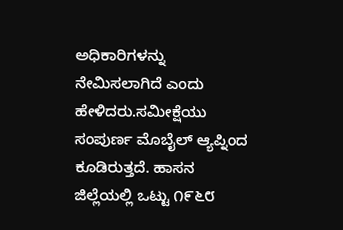ಅಧಿಕಾರಿಗಳನ್ನು ನೇಮಿಸಲಾಗಿದೆ ಎಂದು ಹೇಳಿದರು.ಸಮೀಕ್ಷೆಯು ಸಂಪುರ್ಣ ಮೊಬೈಲ್ ಆ್ಯಪ್ನಿಂದ ಕೂಡಿರುತ್ತದೆ. ಹಾಸನ ಜಿಲ್ಲೆಯಲ್ಲಿ ಒಟ್ಟು ೧೯೬೮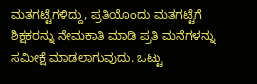ಮತಗಟ್ಟೆಗಳಿದ್ದು, ಪ್ರತಿಯೊಂದು ಮತಗಟ್ಟೆಗೆ ಶಿಕ್ಷಕರನ್ನು ನೇಮಕಾತಿ ಮಾಡಿ ಪ್ರತಿ ಮನೆಗಳನ್ನು ಸಮೀಕ್ಷೆ ಮಾಡಲಾಗುವುದು. ಒಟ್ಟು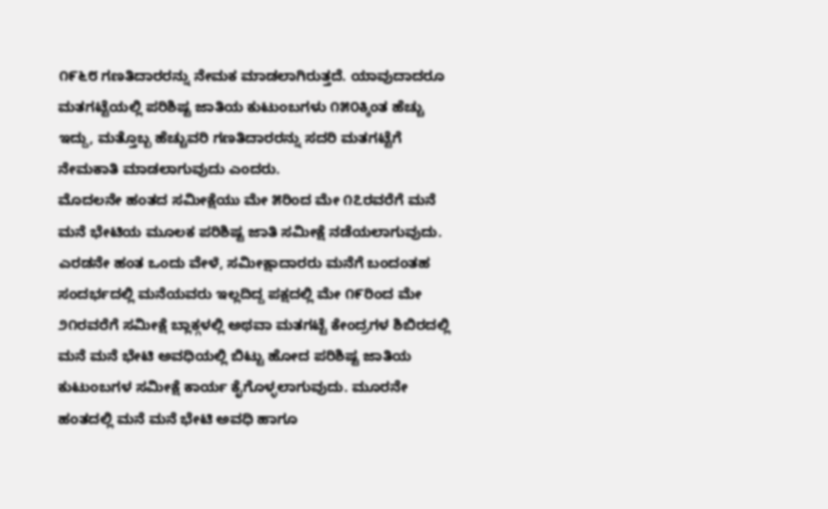೧೯೬೮ ಗಣತಿದಾರರನ್ನು ನೇಮಕ ಮಾಡಲಾಗಿರುತ್ತದೆ. ಯಾವುದಾದರೂ ಮತಗಟ್ಟೆಯಲ್ಲಿ ಪರಿಶಿಷ್ಟ ಜಾತಿಯ ಕುಟುಂಬಗಳು ೧೫೦ಕ್ಕಿಂತ ಹೆಚ್ಚು ಇದ್ದು, ಮತ್ತೊಬ್ಬ ಹೆಚ್ಚುವರಿ ಗಣತಿದಾರರನ್ನು ಸದರಿ ಮತಗಟ್ಟೆಗೆ ನೇಮಕಾತಿ ಮಾಡಲಾಗುವುದು ಎಂದರು.
ಮೊದಲನೇ ಹಂತದ ಸಮೀಕ್ಷೆಯು ಮೇ ೫ರಿಂದ ಮೇ ೧೭ರವರೆಗೆ ಮನೆ ಮನೆ ಭೇಟಿಯ ಮೂಲಕ ಪರಿಶಿಷ್ಟ ಜಾತಿ ಸಮೀಕ್ಷೆ ನಡೆಯಲಾಗುವುದು. ಎರಡನೇ ಹಂತ ಒಂದು ವೇಳೆ, ಸಮೀಕ್ಷಾದಾರರು ಮನೆಗೆ ಬಂದಂತಹ ಸಂದರ್ಭದಲ್ಲಿ ಮನೆಯವರು ಇಲ್ಲದಿದ್ದ ಪಕ್ಷದಲ್ಲಿ ಮೇ ೧೯ರಿಂದ ಮೇ ೨೧ರವರೆಗೆ ಸಮೀಕ್ಷೆ ಬ್ಲಾಕ್ಗಳಲ್ಲಿ ಅಥವಾ ಮತಗಟ್ಟೆ ಕೇಂದ್ರಗಳ ಶಿಬಿರದಲ್ಲಿ ಮನೆ ಮನೆ ಭೇಟಿ ಅವಧಿಯಲ್ಲಿ ಬಿಟ್ಟು ಹೋದ ಪರಿಶಿಷ್ಟ ಜಾತಿಯ ಕುಟುಂಬಗಳ ಸಮೀಕ್ಷೆ ಕಾರ್ಯ ಕೈಗೊಳ್ಳಲಾಗುವುದು. ಮೂರನೇ ಹಂತದಲ್ಲಿ ಮನೆ ಮನೆ ಭೇಟಿ ಅವಧಿ ಹಾಗೂ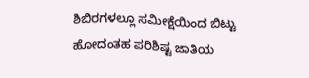ಶಿಬಿರಗಳಲ್ಲೂ ಸಮೀಕ್ಷೆಯಿಂದ ಬಿಟ್ಟು ಹೋದಂತಹ ಪರಿಶಿಷ್ಟ ಜಾತಿಯ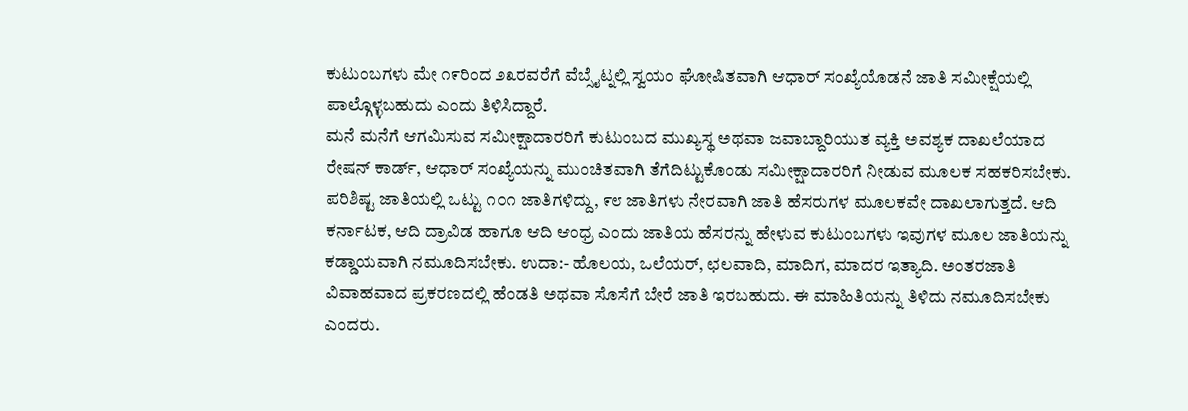ಕುಟುಂಬಗಳು ಮೇ ೧೯ರಿಂದ ೨೩ರವರೆಗೆ ವೆಬ್ಸೈಟ್ನಲ್ಲಿ ಸ್ವಯಂ ಘೋಷಿತವಾಗಿ ಆಧಾರ್ ಸಂಖ್ಯೆಯೊಡನೆ ಜಾತಿ ಸಮೀಕ್ಷೆಯಲ್ಲಿ ಪಾಲ್ಗೊಳ್ಳಬಹುದು ಎಂದು ತಿಳಿಸಿದ್ದಾರೆ.
ಮನೆ ಮನೆಗೆ ಆಗಮಿಸುವ ಸಮೀಕ್ಷಾದಾರರಿಗೆ ಕುಟುಂಬದ ಮುಖ್ಯಸ್ಥ ಅಥವಾ ಜವಾಬ್ದಾರಿಯುತ ವ್ಯಕ್ತಿ ಅವಶ್ಯಕ ದಾಖಲೆಯಾದ ರೇಷನ್ ಕಾರ್ಡ್, ಆಧಾರ್ ಸಂಖ್ಯೆಯನ್ನು ಮುಂಚಿತವಾಗಿ ತೆಗೆದಿಟ್ಟುಕೊಂಡು ಸಮೀಕ್ಷಾದಾರರಿಗೆ ನೀಡುವ ಮೂಲಕ ಸಹಕರಿಸಬೇಕು. ಪರಿಶಿಷ್ಟ ಜಾತಿಯಲ್ಲಿ ಒಟ್ಟು ೧೦೧ ಜಾತಿಗಳಿದ್ದು, ೯೮ ಜಾತಿಗಳು ನೇರವಾಗಿ ಜಾತಿ ಹೆಸರುಗಳ ಮೂಲಕವೇ ದಾಖಲಾಗುತ್ತದೆ. ಆದಿ ಕರ್ನಾಟಕ, ಆದಿ ದ್ರಾವಿಡ ಹಾಗೂ ಆದಿ ಆಂಧ್ರ ಎಂದು ಜಾತಿಯ ಹೆಸರನ್ನು ಹೇಳುವ ಕುಟುಂಬಗಳು ಇವುಗಳ ಮೂಲ ಜಾತಿಯನ್ನು ಕಡ್ಡಾಯವಾಗಿ ನಮೂದಿಸಬೇಕು. ಉದಾ:- ಹೊಲಯ, ಒಲೆಯರ್, ಛಲವಾದಿ, ಮಾದಿಗ, ಮಾದರ ಇತ್ಯಾದಿ. ಅಂತರಜಾತಿ ವಿವಾಹವಾದ ಪ್ರಕರಣದಲ್ಲಿ ಹೆಂಡತಿ ಅಥವಾ ಸೊಸೆಗೆ ಬೇರೆ ಜಾತಿ ಇರಬಹುದು. ಈ ಮಾಹಿತಿಯನ್ನು ತಿಳಿದು ನಮೂದಿಸಬೇಕು ಎಂದರು.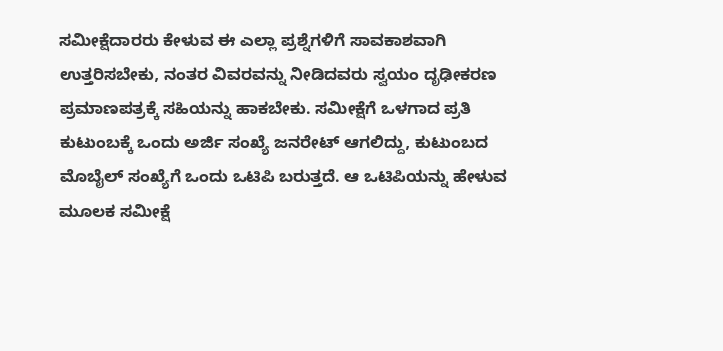ಸಮೀಕ್ಷೆದಾರರು ಕೇಳುವ ಈ ಎಲ್ಲಾ ಪ್ರಶ್ನೆಗಳಿಗೆ ಸಾವಕಾಶವಾಗಿ ಉತ್ತರಿಸಬೇಕು, ನಂತರ ವಿವರವನ್ನು ನೀಡಿದವರು ಸ್ವಯಂ ದೃಢೀಕರಣ ಪ್ರಮಾಣಪತ್ರಕ್ಕೆ ಸಹಿಯನ್ನು ಹಾಕಬೇಕು. ಸಮೀಕ್ಷೆಗೆ ಒಳಗಾದ ಪ್ರತಿ ಕುಟುಂಬಕ್ಕೆ ಒಂದು ಅರ್ಜಿ ಸಂಖ್ಯೆ ಜನರೇಟ್ ಆಗಲಿದ್ದು, ಕುಟುಂಬದ ಮೊಬೈಲ್ ಸಂಖ್ಯೆಗೆ ಒಂದು ಒಟಿಪಿ ಬರುತ್ತದೆ. ಆ ಒಟಿಪಿಯನ್ನು ಹೇಳುವ ಮೂಲಕ ಸಮೀಕ್ಷೆ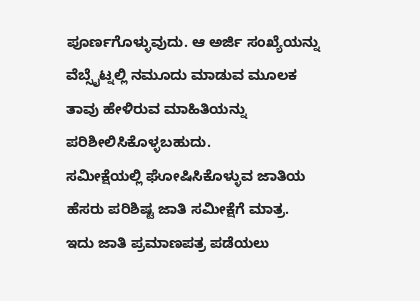ಪೂರ್ಣಗೊಳ್ಳುವುದು. ಆ ಅರ್ಜಿ ಸಂಖ್ಯೆಯನ್ನು ವೆಬ್ಸೈಟ್ನಲ್ಲಿ ನಮೂದು ಮಾಡುವ ಮೂಲಕ ತಾವು ಹೇಳಿರುವ ಮಾಹಿತಿಯನ್ನು ಪರಿಶೀಲಿಸಿಕೊಳ್ಳಬಹುದು.
ಸಮೀಕ್ಷೆಯಲ್ಲಿ ಘೋಷಿಸಿಕೊಳ್ಳುವ ಜಾತಿಯ ಹೆಸರು ಪರಿಶಿಷ್ಟ ಜಾತಿ ಸಮೀಕ್ಷೆಗೆ ಮಾತ್ರ. ಇದು ಜಾತಿ ಪ್ರಮಾಣಪತ್ರ ಪಡೆಯಲು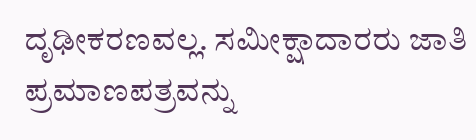ದೃಢೀಕರಣವಲ್ಲ. ಸಮೀಕ್ಷಾದಾರರು ಜಾತಿ ಪ್ರಮಾಣಪತ್ರವನ್ನು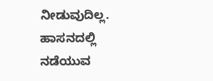ನೀಡುವುದಿಲ್ಲ. ಹಾಸನದಲ್ಲಿ ನಡೆಯುವ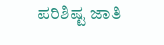ಪರಿಶಿಷ್ಟ ಜಾತಿ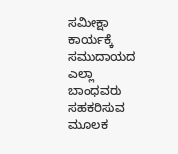ಸಮೀಕ್ಷಾ ಕಾರ್ಯಕ್ಕೆ ಸಮುದಾಯದ ಎಲ್ಲಾ ಬಾಂಧವರು ಸಹಕರಿಸುವ ಮೂಲಕ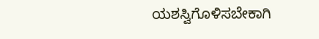ಯಶಸ್ವಿಗೊಳಿಸಬೇಕಾಗಿ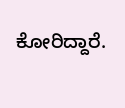ಕೋರಿದ್ದಾರೆ.